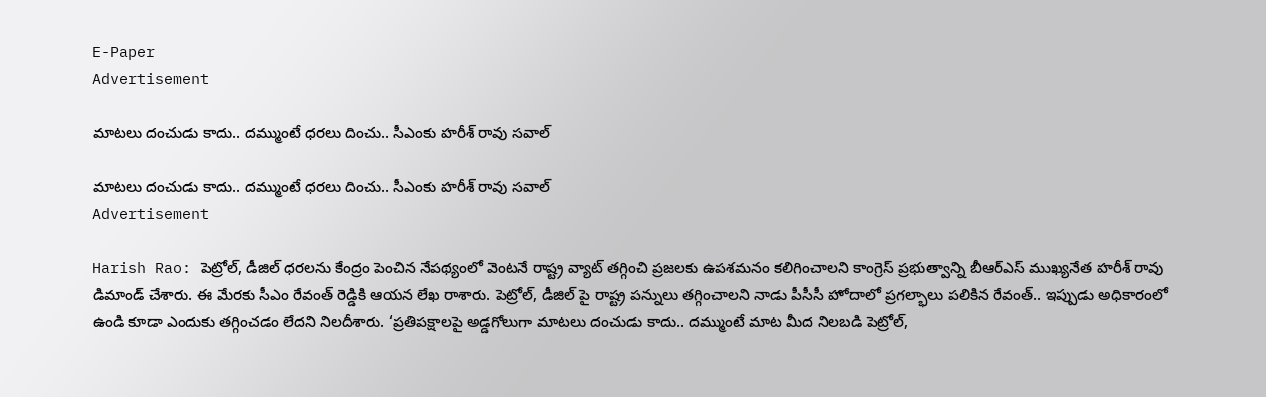E-Paper
Advertisement

మాటలు దంచుడు కాదు.. దమ్ముంటే ధరలు దించు.. సీఎంకు హరీశ్ రావు సవాల్

మాటలు దంచుడు కాదు.. దమ్ముంటే ధరలు దించు.. సీఎంకు హరీశ్ రావు సవాల్
Advertisement

Harish Rao: పెట్రోల్, డీజిల్ ధరలను కేంద్రం పెంచిన నేపథ్యంలో వెంటనే రాష్ట్ర వ్యాట్ తగ్గించి ప్రజలకు ఉపశమనం కలిగించాలని కాంగ్రెస్ ప్రభుత్వాన్ని బీఆర్ఎస్ ముఖ్యనేత హరీశ్ రావు డిమాండ్ చేశారు. ఈ మేరకు సీఎం రేవంత్ రెడ్డికి ఆయన లేఖ రాశారు. పెట్రోల్, డీజిల్ పై రాష్ట్ర పన్నులు తగ్గించాలని నాడు పీసీసీ హోదాలో ప్రగల్భాలు పలికిన రేవంత్.. ఇప్పుడు అధికారంలో ఉండి కూడా ఎందుకు తగ్గించడం లేదని నిలదీశారు. ‘ప్రతిపక్షాలపై అడ్డగోలుగా మాటలు దంచుడు కాదు.. దమ్ముంటే మాట మీద నిలబడి పెట్రోల్,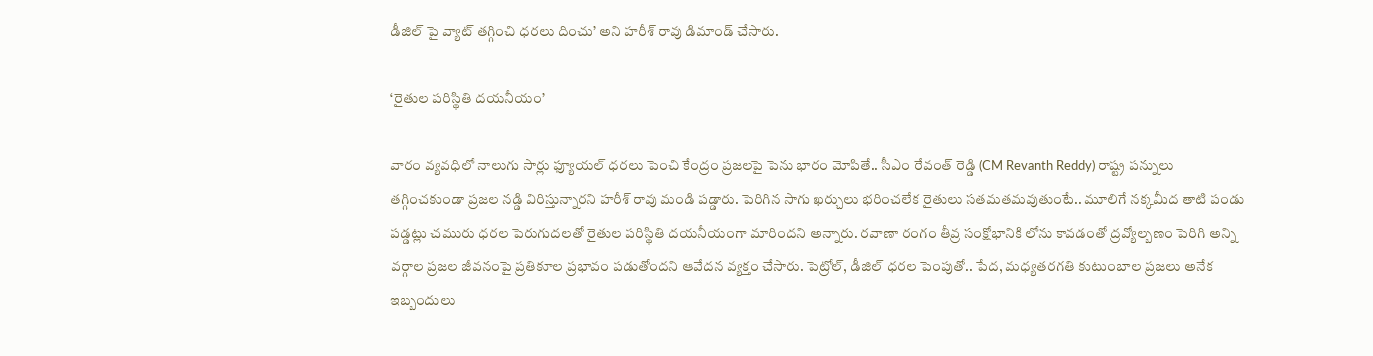డీజిల్ పై వ్యాట్ తగ్గించి ధరలు దించు’ అని హరీశ్ రావు డిమాండ్ చేసారు.

‘రైతుల పరిస్థితి దయనీయం’

వారం వ్యవధిలో నాలుగు సార్లు ఫ్యూయల్ ధరలు పెంచి కేంద్రం ప్రజలపై పెను భారం మోపితే.. సీఎం రేవంత్ రెడ్డి (CM Revanth Reddy) రాష్ట్ర పన్నులు తగ్గించకుండా ప్రజల నడ్డి విరిస్తున్నారని హరీశ్ రావు మండి పడ్డారు. పెరిగిన సాగు ఖర్చులు భరించలేక రైతులు సతమతమవుతుంటే.. మూలిగే నక్కమీద తాటి పండు పడ్డట్లు చమురు ధరల పెరుగుదలతో రైతుల పరిస్థితి దయనీయంగా మారిందని అన్నారు. రవాణా రంగం తీవ్ర సంక్షోభానికి లోను కావడంతో ద్రవ్యోల్బణం పెరిగి అన్ని వర్గాల ప్రజల జీవనంపై ప్రతికూల ప్రభావం పడుతోందని ఆవేదన వ్యక్తం చేసారు. పెట్రోల్, డీజిల్ ధరల పెంపుతో.. పేద, మధ్యతరగతి కుటుంబాల ప్రజలు అనేక ఇబ్బందులు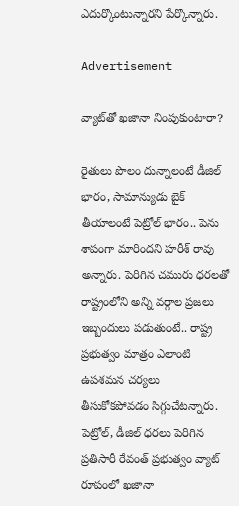ఎదుర్కొంటున్నారని పేర్కొన్నారు.

Advertisement

వ్యాట్‌తో ఖజానా నింపుకుంటారా?

రైతులు పొలం దున్నాలంటే డీజిల్ భారం, సామాన్యుడు బైక్ తీయాలంటే పెట్రోల్ భారం.. పెను శాపంగా మారిందని హరీశ్ రావు అన్నారు. పెరిగిన చమురు ధరలతో రాష్ట్రంలోని అన్ని వర్గాల ప్రజలు ఇబ్బందులు పడుతుంటే.. రాష్ట్ర ప్రభుత్వం మాత్రం ఎలాంటి ఉపశమన చర్యలు తీసుకోకపోవడం సిగ్గుచేటన్నారు. పెట్రోల్, డీజిల్ ధరలు పెరిగిన ప్రతిసారీ రేవంత్ ప్రభుత్వం వ్యాట్ రూపంలో ఖజానా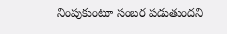నింపుకుంటూ సంబర పడుతుందని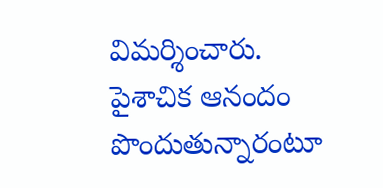విమర్శించారు. పైశాచిక ఆనందం పొందుతున్నారంటూ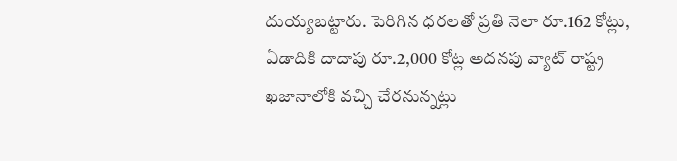దుయ్యబట్టారు. పెరిగిన ధరలతో ప్రతి నెలా రూ.162 కోట్లు, ఏడాదికి దాదాపు రూ.2,000 కోట్ల అదనపు వ్యాట్ రాష్ట్ర ఖజానాలోకి వచ్చి చేరనున్నట్లు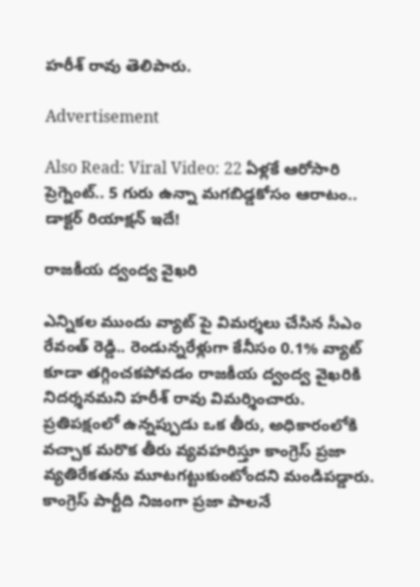హరీశ్ రావు తెలిపారు.

Advertisement

Also Read: Viral Video: 22 ఏళ్లకే ఆరోసారి ప్రెగ్నెంట్.. 5 గురు ఉన్నా మగబిడ్డకోసం ఆరాటం.. డాక్టర్ రియాక్షన్ ఇదే!

రాజకీయ ద్వంద్వ వైఖరి

ఎన్నికల ముందు వ్యాట్ పై విమర్శలు చేసిన సీఎం రేవంత్ రెడ్డి.. రెండున్నరేళ్లుగా కేనీసం 0.1% వ్యాట్ కూడా తగ్గించకపోవడం రాజకీయ ద్వంద్వ వైఖరికి నిదర్శనమని హరీశ్ రావు విమర్శించారు. ప్రతిపక్షంలో ఉన్నప్పుడు ఒక తీరు, అధికారంలోకి వచ్చాక మరొక తీరు వ్యవహరిస్తూ కాంగ్రెస్ ప్రజా వ్యతిరేకతను మూటగట్టుకుంటోందని మండిపడ్డారు. కాంగ్రెస్ పార్టీది నిజంగా ప్రజా పాలనే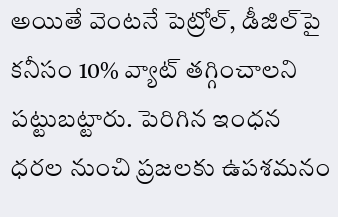అయితే వెంటనే పెట్రోల్, డీజిల్‌పై కనీసం 10% వ్యాట్ తగ్గించాలని పట్టుబట్టారు. పెరిగిన ఇంధన ధరల నుంచి ప్రజలకు ఉపశమనం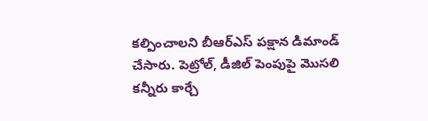కల్పించాలని బీఆర్ఎస్ పక్షాన డిమాండ్ చేసారు. పెట్రోల్, డీజిల్ పెంపుపై మొసలి కన్నీరు కార్చే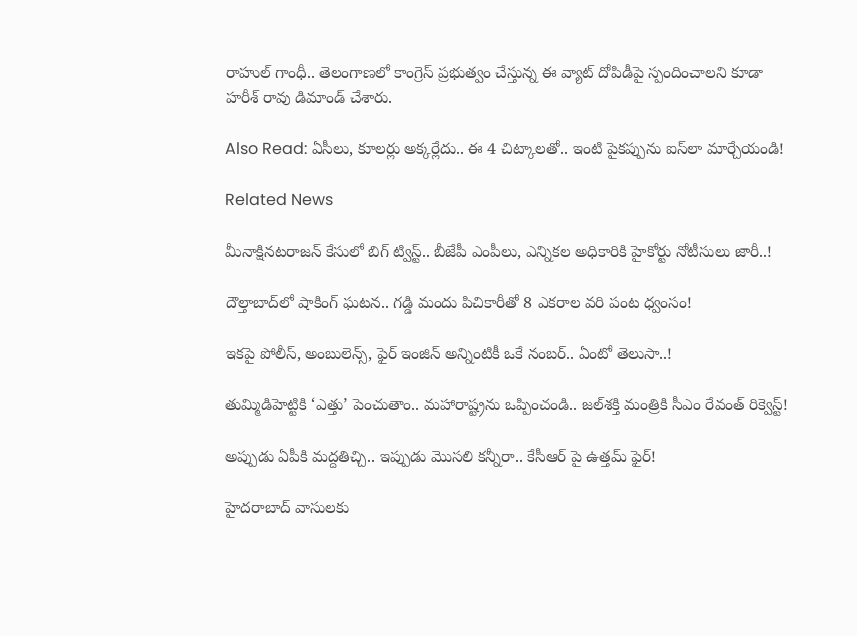రాహుల్ గాంధీ.. తెలంగాణలో కాంగ్రెస్ ప్రభుత్వం చేస్తున్న ఈ వ్యాట్ దోపిడీపై స్పందించాలని కూడా హరీశ్ రావు డిమాండ్ చేశారు.

Also Read: ఏసీలు, కూలర్లు అక్కర్లేదు.. ఈ 4 చిట్కాలతో.. ఇంటి పైకప్పును ఐస్‌లా మార్చేయండి!

Related News

మీనాక్షినటరాజన్ కేసులో బిగ్ ట్విస్ట్.. బీజేపీ ఎంపీలు, ఎన్నికల అధికారికి హైకోర్టు నోటీసులు జారీ..!

దౌల్తాబాద్‌లో షాకింగ్ ఘటన.. గడ్డి మందు పిచికారీతో 8 ఎకరాల వరి పంట ధ్వంసం!

ఇకపై పోలీస్, అంబులెన్స్, ఫైర్ ఇంజిన్ అన్నింటికీ ఒకే నంబర్.. ఏంటో తెలుసా..!

తుమ్మిడిహెట్టికి ‘ఎత్తు’ పెంచుతాం.. మహారాష్ట్రను ఒప్పించండి.. జల్‌శక్తి మంత్రికి సీఎం రేవంత్ రిక్వెస్ట్!

అప్పుడు ఏపీకి మద్దతిచ్చి.. ఇప్పుడు మొసలి కన్నీరా.. కేసీఆర్ పై ఉత్తమ్ ఫైర్!

హైదరాబాద్ వాసులకు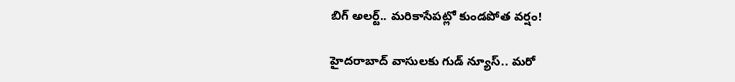బిగ్ అలర్ట్.. మరికాసేపట్లో కుండపోత వర్షం!

హైదరాబాద్ వాసులకు గుడ్ న్యూస్.. మరో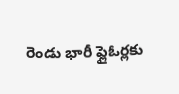రెండు భారీ ఫ్లైఓర్లకు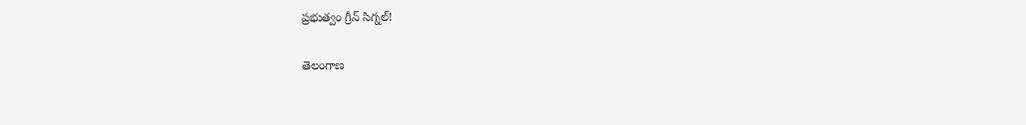ప్రభుత్వం గ్రీన్ సిగ్నల్!

తెలంగాణ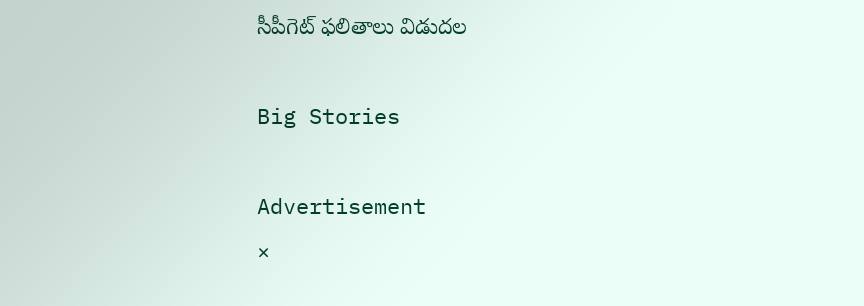సీపీగెట్ ఫలితాలు విడుదల

Big Stories

Advertisement
×